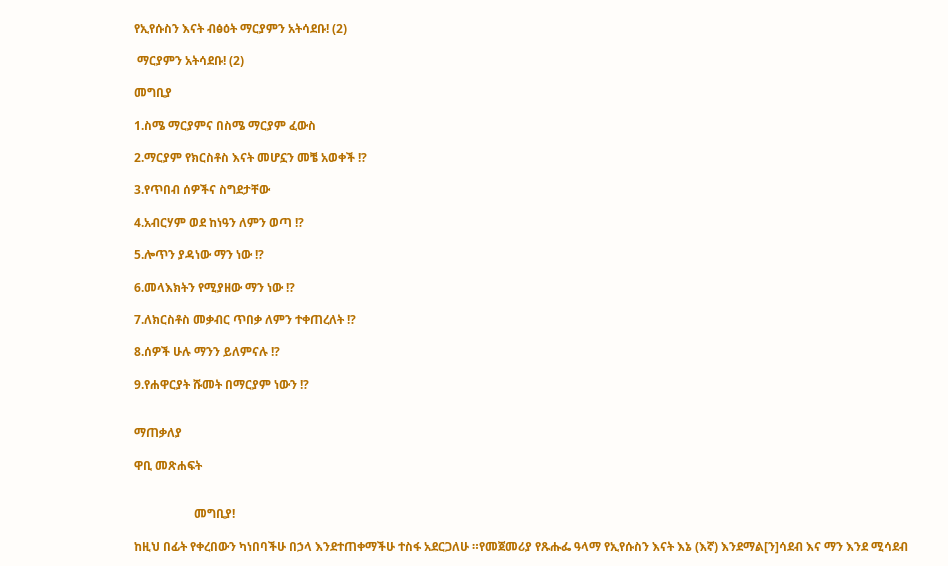የኢየሱስን እናት ብፅዕት ማርያምን አትሳደቡ! (2)

 ማርያምን አትሳደቡ! (2)

መግቢያ

1.ስሜ ማርያምና በስሜ ማርያም ፈውስ

2.ማርያም የክርስቶስ እናት መሆኗን መቼ አወቀች !?

3.የጥበብ ሰዎችና ስግደታቸው

4.አብርሃም ወደ ከነዓን ለምን ወጣ !?

5.ሎጥን ያዳነው ማን ነው !?

6.መላእክትን የሚያዘው ማን ነው !?

7.ለክርስቶስ መቃብር ጥበቃ ለምን ተቀጠረለት !?

8.ሰዎች ሁሉ ማንን ይለምናሉ !?

9.የሐዋርያት ሹመት በማርያም ነውን !?


ማጠቃለያ

ዋቢ መጽሐፍት


                    መግቢያ!

ከዚህ በፊት የቀረበውን ካነበባችሁ በኃላ እንደተጠቀማችሁ ተስፋ አደርጋለሁ ።የመጀመሪያ የጹሑፌ ዓላማ የኢየሱስን እናት እኔ (እኛ) እንደማል[ን]ሳደብ እና ማን እንደ ሚሳደብ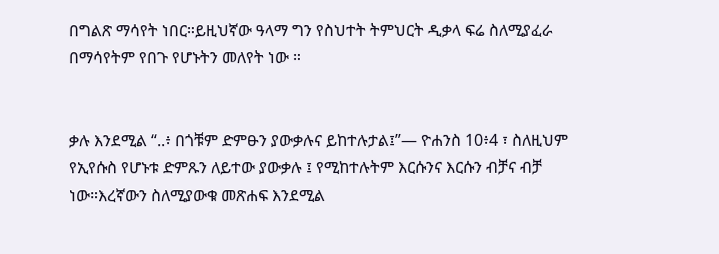በግልጽ ማሳየት ነበር።ይዚህኛው ዓላማ ግን የስህተት ትምህርት ዲቃላ ፍሬ ስለሚያፈራ በማሳየትም የበጉ የሆኑትን መለየት ነው ።


ቃሉ እንደሚል “..፥ በጎቹም ድምፁን ያውቃሉና ይከተሉታል፤”— ዮሐንስ 10፥4 ፣ ስለዚህም የኢየሱስ የሆኑቱ ድምጹን ለይተው ያውቃሉ ፤ የሚከተሉትም እርሱንና እርሱን ብቻና ብቻ ነው።እረኛውን ስለሚያውቁ መጽሐፍ እንደሚል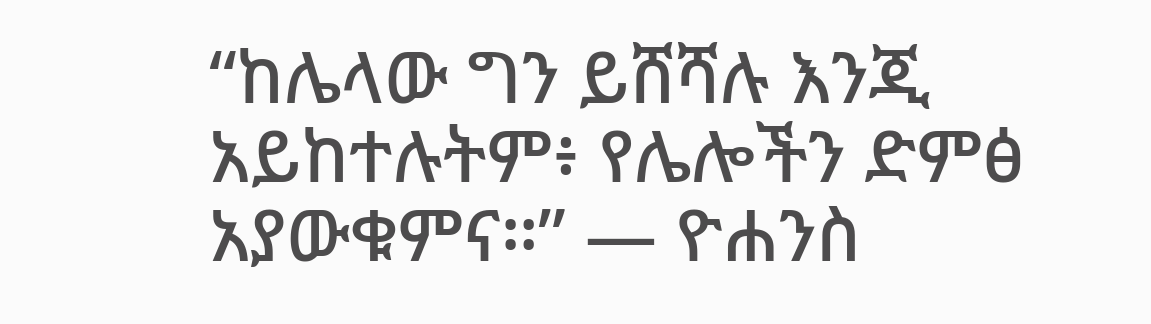“ከሌላው ግን ይሸሻሉ እንጂ አይከተሉትም፥ የሌሎችን ድምፅ አያውቁምና።” — ዮሐንስ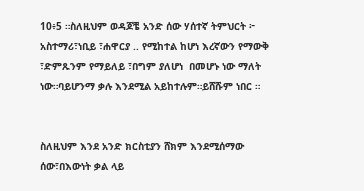10፥5 ።ስለዚህም ወዳጆቼ አንድ ሰው ሃሰተኛ ትምህርት ፦ አስተማሪ፣ነቢይ ፣ሐዋርያ .. የሚከተል ከሆነ እረኛውን የማውቅ ፣ድምጹንም የማይለይ ፣በግም ያለሆነ  በመሆኑ ነው ማለት ነው።ባይሆንማ ቃሉ እንደሚል አይከተሉም።ይሸሹም ነበር ።


ስለዚህም እንደ አንድ ክርስቲያን ሸክም እንደሚሰማው ሰው፣በእውነት ቃል ላይ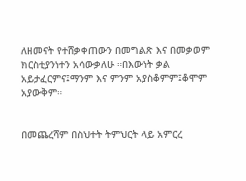ለዘመናት የተሸቃቀጠውን በመግልጽ እና በመቃወም ክርስቲያንነተን አሳውቃለሁ ።በእውነት ቃል አይታፈርምና፤ማንም እና ምንም አያስቆምም፤ቆሞም አያውቅም።


በመጨረሻም በስህተት ትምህርት ላይ አምርረ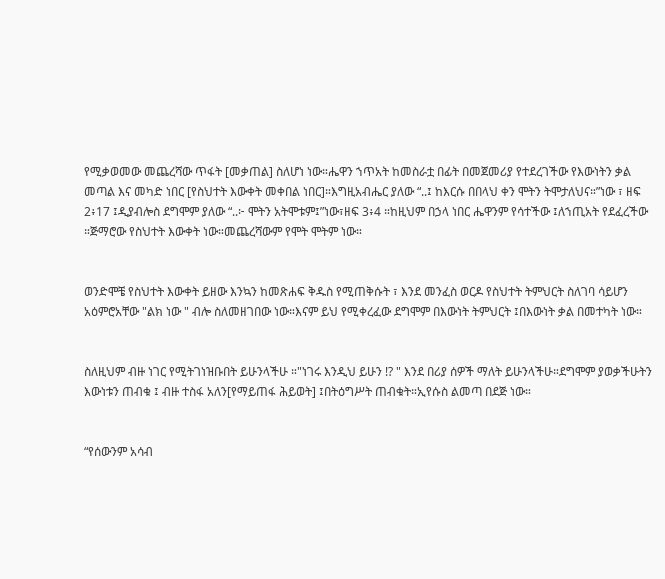የሚቃወመው መጨረሻው ጥፋት [መቃጠል] ስለሆነ ነው።ሔዋን ኀጥአት ከመስራቷ በፊት በመጀመሪያ የተደረገችው የእውነትን ቃል መጣል እና መካድ ነበር [የስህተት እውቀት መቀበል ነበር]።እግዚአብሔር ያለው “..፤ ከእርሱ በበላህ ቀን ሞትን ትሞታለህና።”ነው ፣ ዘፍ 2፥17 ፤ዲያብሎስ ደግሞም ያለው “..፦ ሞትን አትሞቱም፤”ነው፣ዘፍ 3፥4 ።ከዚህም በኃላ ነበር ሔዋንም የሳተችው ፤ለኀጢአት የደፈረችው ።ጅማሮው የስህተት እውቀት ነው።መጨረሻውም የሞት ሞትም ነው።


ወንድሞቼ የስህተት እውቀት ይዘው እንኳን ከመጽሐፍ ቅዱስ የሚጠቅሱት ፣ እንደ መንፈስ ወርዶ የስህተት ትምህርት ስለገባ ሳይሆን አዕምሮአቸው "ልክ ነው " ብሎ ስለመዘገበው ነው።እናም ይህ የሚቀረፈው ደግሞም በእውነት ትምህርት ፤በእውነት ቃል በመተካት ነው።


ስለዚህም ብዙ ነገር የሚትገነዝቡበት ይሁንላችሁ ።"ነገሩ እንዲህ ይሁን !? " እንደ በሪያ ሰዎች ማለት ይሁንላችሁ።ደግሞም ያወቃችሁትን እውነቱን ጠብቁ ፤ ብዙ ተስፋ አለን[የማይጠፋ ሕይወት] ፤በትዕግሥት ጠብቁት።ኢየሱስ ልመጣ በደጅ ነው።


“የሰውንም አሳብ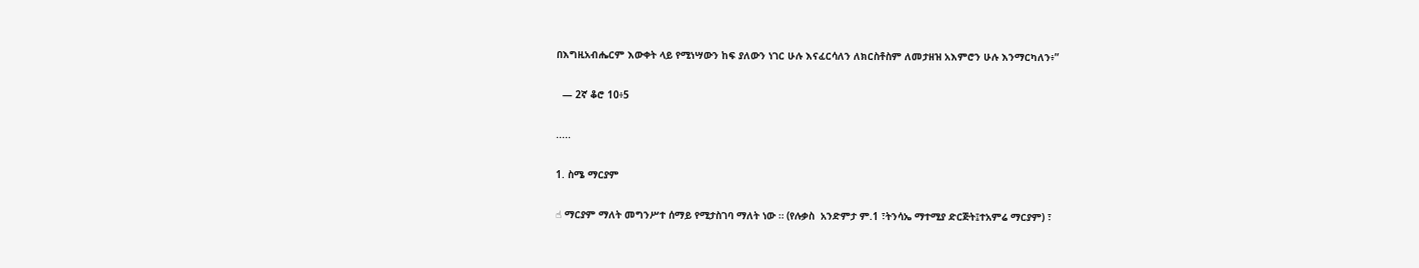በእግዚአብሔርም እውቀት ላይ የሚነሣውን ከፍ ያለውን ነገር ሁሉ እናፈርሳለን ለክርስቶስም ለመታዘዝ አእምሮን ሁሉ እንማርካለን፥”

  — 2ኛ ቆሮ 10፥5

.....

1. ስሜ ማርያም

☝ ማርያም ማለት መግንሥተ ሰማይ የሚታስገባ ማለት ነው ። (የሉቃስ  አንድምታ ም.1 ፣ትንሳኤ ማተሚያ ድርጅት፤ተአምሬ ማርያም) ፣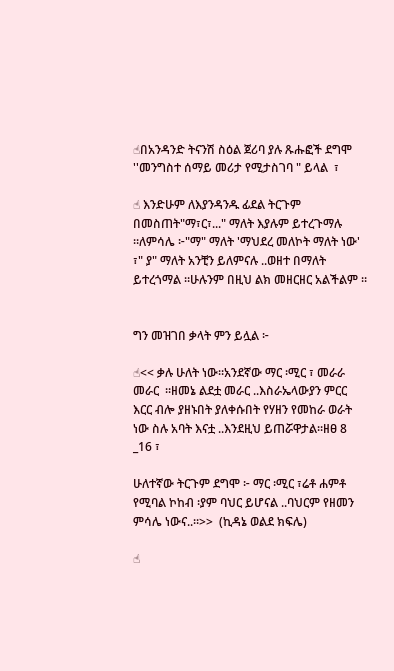☝በአንዳንድ ትናንሽ ስዕል ጀሪባ ያሉ ጹሑፎች ደግሞ ''መንግስተ ሰማይ መሪታ የሚታስገባ " ይላል  ፣

☝ እንድሁም ለእያንዳንዱ ፊደል ትርጉም በመስጠት"ማ፣ር፣..." ማለት እያሉም ይተረጉማሉ ።ለምሳሌ ፦"ማ" ማለት 'ማህደረ መለኮት ማለት ነው'  ፣" ያ" ማለት አንቺን ይለምናሉ ..ወዘተ በማለት ይተረጎማል ።ሁሉንም በዚህ ልክ መዘርዘር አልችልም ።


ግን መዝገበ ቃላት ምን ይሏል ፦

☝<< ቃሉ ሁለት ነው።አንደኛው ማር ፡ሚር ፣ መራራ መራር  ።ዘመኔ ልደቷ መራር ..እስራኤላውያን ምርር እርር ብሎ ያዘኑበት ያለቀሱበት የሃዘን የመከራ ወራት ነው ስሉ አባት እናቷ ..እንደዚህ ይጠሯዋታል።ዘፀ 8 _16 ፣

ሁለተኛው ትርጉም ደግሞ ፦ ማር ፡ሚር ፣ሬቶ ሐምቶ የሚባል ኮከብ ፡ያም ባህር ይሆናል ..ባህርም የዘመን ምሳሌ ነውና..።>>  (ኪዳኔ ወልደ ክፍሌ)

☝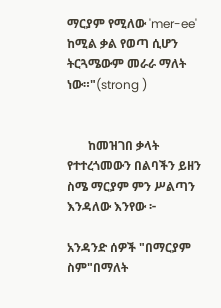ማርያም የሚለው 'mer-ee' ከሚል ቃል የወጣ ሲሆን ትርጓሜውም መራራ ማለት ነው።"(strong )


       ከመዝገበ ቃላት የተተረጎመውን በልባችን ይዘን ስሜ ማርያም ምን ሥልጣን እንዳለው እንየው ፦

አንዳንድ ሰዎች "በማርያም ስም"በማለት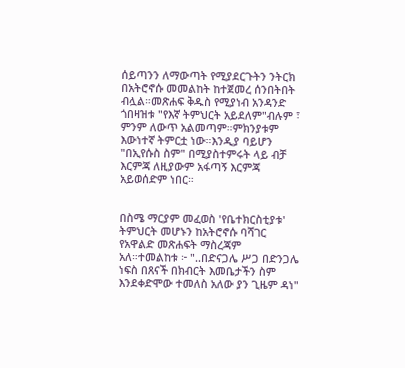ሰይጣንን ለማውጣት የሚያደርጉትን ንትርክ በአትሮኖሱ መመልከት ከተጀመረ ሰንበትበት ብሏል።መጽሐፍ ቅዱስ የሚያነብ አንዳንድ ጎበዛዝቱ "የእኛ ትምህርት አይደለም"ብሉም ፣ ምንም ለውጥ አልመጣም።ምክንያቱም እውነተኛ ትምርቷ ነው።እንዲያ ባይሆን "በኢየሱስ ስም" በሚያስተምሩት ላይ ብቻ እርምጃ ለዚያውም አፋጣኝ እርምጃ አይወሰድም ነበር።


በስሜ ማርያም መፈወስ 'የቤተክርስቲያቱ' ትምህርት መሆኑን ከአትሮኖሱ ባሻገር የአዋልድ መጽሐፍት ማስረጃም አለ።ተመልከቱ ፦ "..በድናጋሌ ሥጋ በድንጋሌ ነፍስ በጸናች በክብርት እመቤታችን ስም እንደቀድሞው ተመለስ አለው ያን ጊዜም ዳነ"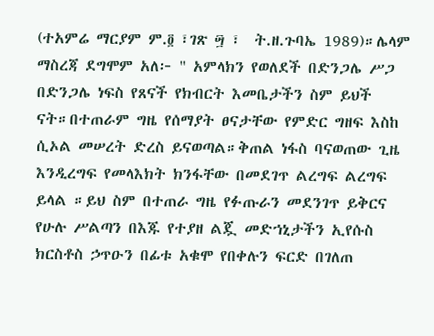(ተአምሬ ማርያም ም.፬ ፣ገጽ ፵ ፣  ት.ዘ.ጉባኤ 1989)።ሌላም ማስረጃ ደግሞም አለ፦ " አምላክን የወለደች በድንጋሌ ሥጋ በድንጋሌ ነፍስ የጸናች የክብርት እመቤታችን ስም ይህች ናት።በተጠራም ግዜ የሰማያት ፀናታቸው የምድር ግዘፍ እስከ ሲኦል መሠረት ድረስ ይናወጣል።ቅጠል ነፋስ ባናወጠው ጊዜ እንዲረግፍ የመላእክት ክንፋቸው በመደገጥ ልረግፍ ልረግፍ ይላል ።ይህ ስም በተጠራ ግዜ የፉጡራን መደንገጥ ይቅርና የሁሉ ሥልጣን በእጁ የተያዘ ልጇ መድኀኒታችን ኢየሱስ ክርስቶስ ኃጥዑን በፊቱ አቁሞ የበቀሉን ፍርድ በገለጠ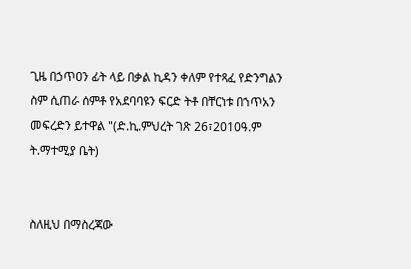ጊዜ በኃጥዐን ፊት ላይ በቃል ኪዳን ቀለም የተጻፈ የድንግልን ስም ሲጠራ ሰምቶ የአደባባዩን ፍርድ ትቶ በቸርነቱ በኀጥአን መፍረድን ይተዋል "(ድ.ኪ.ምህረት ገጽ 26፣2010ዓ.ም ት.ማተሚያ ቤት)


ስለዚህ በማስረጃው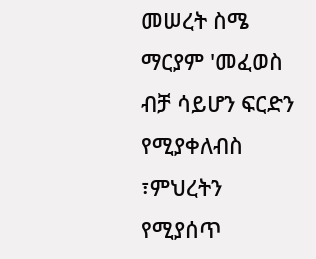መሠረት ስሜ ማርያም 'መፈወስ ብቻ ሳይሆን ፍርድን የሚያቀለብስ ፣ምህረትን የሚያሰጥ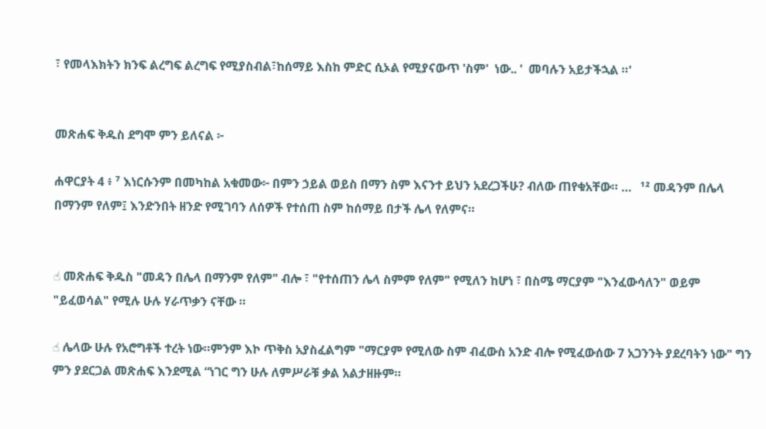፣ የመላእክትን ክንፍ ልረግፍ ልረግፍ የሚያስብል፣ከሰማይ እስከ ምድር ሲኦል የሚያናውጥ 'ስም'  ነው.. '  መባሉን አይታችኋል ።'


መጽሐፍ ቅዱስ ደግሞ ምን ይለናል ፦

ሐዋርያት 4 ፥ ⁷ እነርሱንም በመካከል አቁመው፦ በምን ኃይል ወይስ በማን ስም እናንተ ይህን አደረጋችሁ? ብለው ጠየቁአቸው። …   ¹² መዳንም በሌላ በማንም የለም፤ እንድንበት ዘንድ የሚገባን ለሰዎች የተሰጠ ስም ከሰማይ በታች ሌላ የለምና።


☝ መጽሐፍ ቅዱስ "መዳን በሌላ በማንም የለም" ብሎ ፣ "የተሰጠን ሌላ ስምም የለም" የሚለን ከሆነ ፣ በስሜ ማርያም "እንፈውሳለን" ወይም "ይፈወሳል" የሚሉ ሁሉ ሃራጥቃን ናቸው ።

☝ ሌላው ሁሉ የአሮግቶች ተረት ነው።ምንም እኮ ጥቅስ አያስፈልግም "ማርያም የሚለው ስም ብፈውስ አንድ ብሎ የሚፈውሰው 7 አጋንንት ያደረባትን ነው" ግን ምን ያደርጋል መጽሐፍ እንደሚል “ነገር ግን ሁሉ ለምሥራቹ ቃል አልታዘዙም።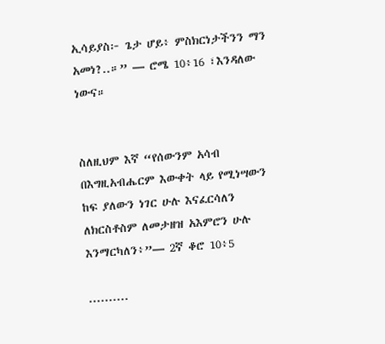ኢሳይያስ፦ ጌታ ሆይ፥ ምስክርነታችንን ማን አመነ?..።” — ሮሜ 10፥16 ፣እንዳለው ነውና።


ስለዚህም እኛ “የሰውንም አሳብ በእግዚአብሔርም እውቀት ላይ የሚነሣውን ከፍ ያለውን ነገር ሁሉ እናፈርሳለን ለክርስቶስም ለመታዘዝ አእምሮን ሁሉ እንማርካለን፥”— 2ኛ ቆሮ 10፥5

..........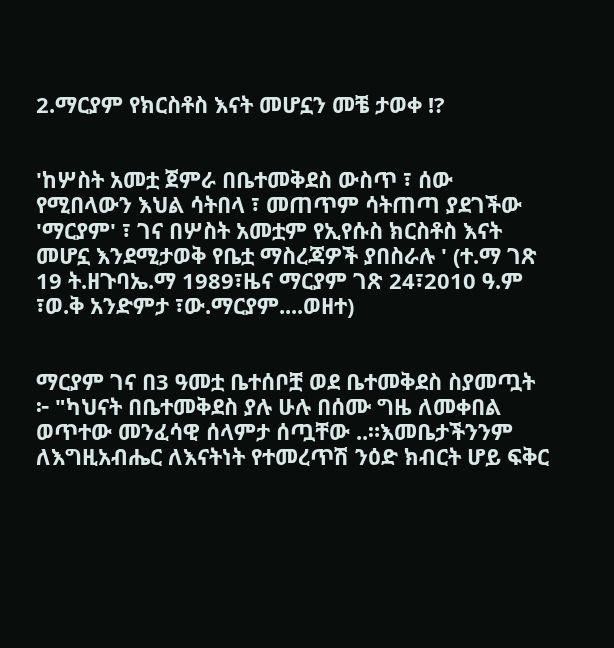2.ማርያም የክርስቶስ እናት መሆኗን መቼ ታወቀ !?


'ከሦስት አመቷ ጀምራ በቤተመቅደስ ውስጥ ፣ ሰው የሚበላውን እህል ሳትበላ ፣ መጠጥም ሳትጠጣ ያደገችው 'ማርያም' ፣ ገና በሦስት አመቷም የኢየሱስ ክርስቶስ እናት መሆኗ እንደሚታወቅ የቤቷ ማስረጃዎች ያበስራሉ ' (ተ.ማ ገጽ 19 ት.ዘጉባኤ.ማ 1989፣ዜና ማርያም ገጽ 24፣2010 ዓ.ም ፣ወ.ቅ አንድምታ ፣ው.ማርያም....ወዘተ)


ማርያም ገና በ3 ዓመቷ ቤተሰቦቿ ወደ ቤተመቅደስ ስያመጧት ፦ "ካህናት በቤተመቅደስ ያሉ ሁሉ በሰሙ ግዜ ለመቀበል ወጥተው መንፈሳዊ ሰላምታ ሰጧቸው ..።እመቤታችንንም ለእግዚአብሔር ለእናትነት የተመረጥሽ ንዕድ ክብርት ሆይ ፍቅር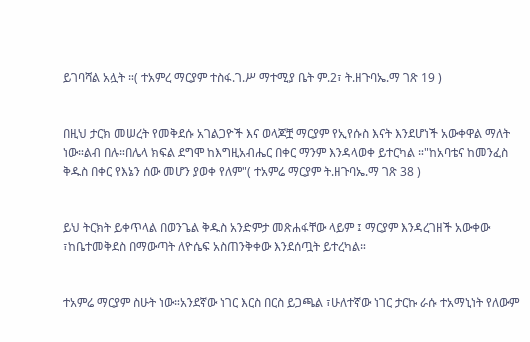ይገባሻል አሏት ።( ተአምረ ማርያም ተስፋ.ገ.ሥ ማተሚያ ቤት ም.2፣ ት.ዘጉባኤ.ማ ገጽ 19 )


በዚህ ታርክ መሠረት የመቅደሱ አገልጋዮች እና ወላጆቿ ማርያም የኢየሱስ እናት እንደሆነች አውቀዋል ማለት ነው።ልብ በሉ።በሌላ ክፍል ደግሞ ከእግዚአብሔር በቀር ማንም እንዳላወቀ ይተርካል ።"ከአባቴና ከመንፈስ ቅዱስ በቀር የእኔን ሰው መሆን ያወቀ የለም"( ተአምሬ ማርያም ት.ዘጉባኤ.ማ ገጽ 38 )


ይህ ትርክት ይቀጥላል በወንጌል ቅዱስ አንድምታ መጽሐፋቸው ላይም ፤ ማርያም እንዳረገዘች አውቀው ፣ከቤተመቅደስ በማውጣት ለዮሴፍ አስጠንቅቀው እንደሰጧት ይተረካል።


ተአምሬ ማርያም ስሁት ነው።አንደኛው ነገር እርስ በርስ ይጋጫል ፣ሁለተኛው ነገር ታርኩ ራሱ ተአማኒነት የለውም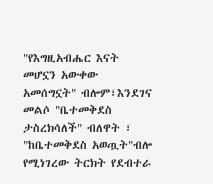"የእግዚአብሔር እናት መሆኗን አውቀው አመሰግኗት" ብሎም፣እንደገና መልሶ "ቤተመቅደስ ታስረክሳለች" ብለዋት ፣ "ከቤተመቅደስ አወጧት"ብሎ የሚነገረው ትርክት የደብተራ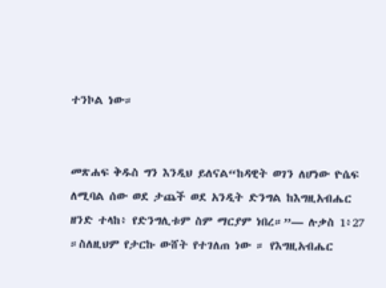ተንኮል ነው።


መጽሐፍ ቅዱስ ግን እንዲህ ይለናል“ከዳዊት ወገን ለሆነው ዮሴፍ ለሚባል ሰው ወደ ታጨች ወደ አንዲት ድንግል ከእግዚአብሔር ዘንድ ተላከ፥ የድንግሊቱም ስም ማርያም ነበረ።”— ሉቃስ 1፥27 ።ስለዚህም የታርኩ ውሸት የተገለጠ ነው ። የእግዚአብሔር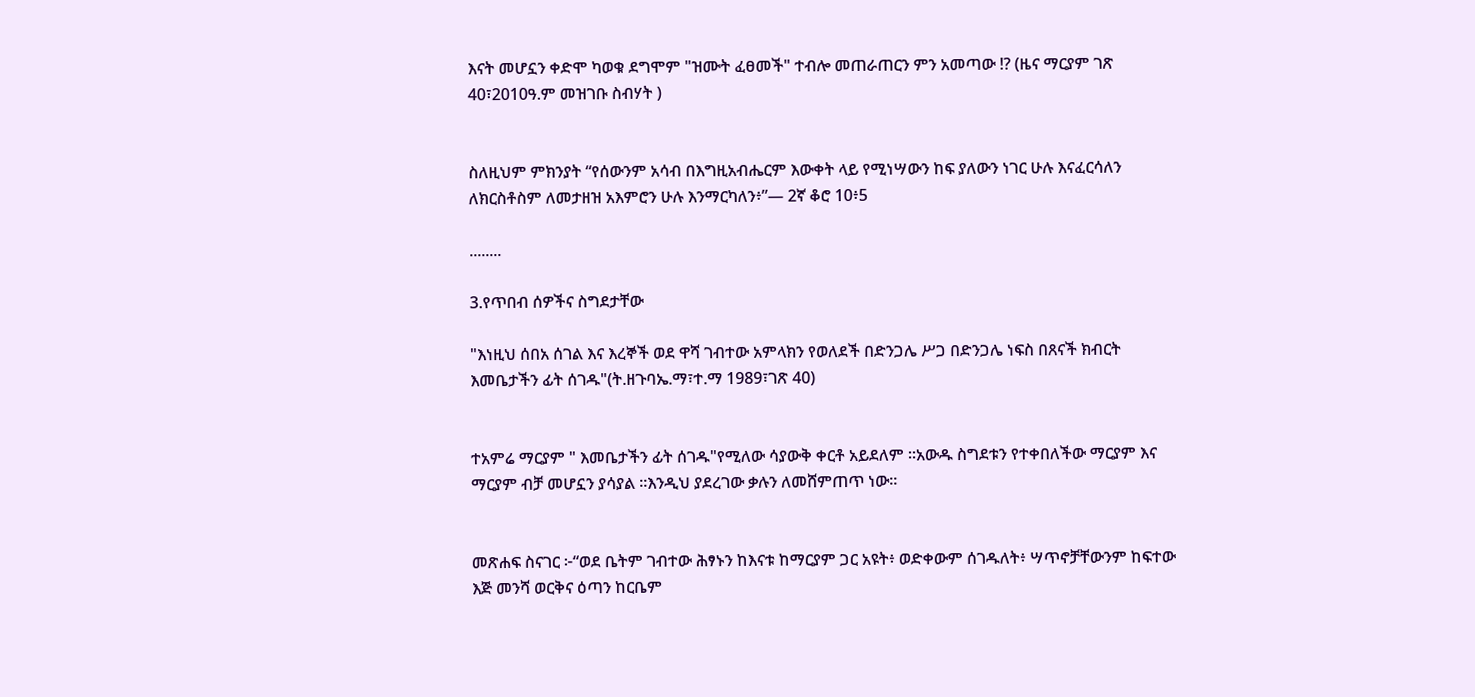እናት መሆኗን ቀድሞ ካወቁ ደግሞም "ዝሙት ፈፀመች" ተብሎ መጠራጠርን ምን አመጣው !? (ዜና ማርያም ገጽ 40፣2010ዓ.ም መዝገቡ ስብሃት )


ስለዚህም ምክንያት “የሰውንም አሳብ በእግዚአብሔርም እውቀት ላይ የሚነሣውን ከፍ ያለውን ነገር ሁሉ እናፈርሳለን ለክርስቶስም ለመታዘዝ አእምሮን ሁሉ እንማርካለን፥”— 2ኛ ቆሮ 10፥5

........

3.የጥበብ ሰዎችና ስግደታቸው

"እነዚህ ሰበአ ሰገል እና እረኞች ወደ ዋሻ ገብተው አምላክን የወለደች በድንጋሌ ሥጋ በድንጋሌ ነፍስ በጸናች ክብርት እመቤታችን ፊት ሰገዱ"(ት.ዘጉባኤ.ማ፣ተ.ማ 1989፣ገጽ 40)


ተአምሬ ማርያም " እመቤታችን ፊት ሰገዱ"የሚለው ሳያውቅ ቀርቶ አይደለም ።አውዱ ስግደቱን የተቀበለችው ማርያም እና ማርያም ብቻ መሆኗን ያሳያል ።እንዲህ ያደረገው ቃሉን ለመሸምጠጥ ነው።


መጽሐፍ ስናገር ፦“ወደ ቤትም ገብተው ሕፃኑን ከእናቱ ከማርያም ጋር አዩት፥ ወድቀውም ሰገዱለት፥ ሣጥኖቻቸውንም ከፍተው እጅ መንሻ ወርቅና ዕጣን ከርቤም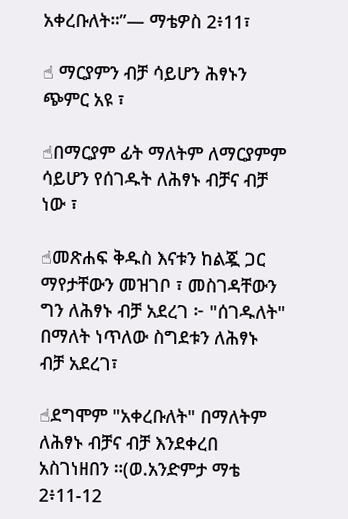አቀረቡለት።”— ማቴዎስ 2፥11፣

☝ ማርያምን ብቻ ሳይሆን ሕፃኑን ጭምር አዩ ፣

☝በማርያም ፊት ማለትም ለማርያምም ሳይሆን የሰገዱት ለሕፃኑ ብቻና ብቻ ነው ፣

☝መጽሐፍ ቅዱስ እናቱን ከልጇ ጋር ማየታቸውን መዝገቦ ፣ መስገዳቸውን ግን ለሕፃኑ ብቻ አደረገ ፦ "ሰገዱለት" በማለት ነጥለው ስግደቱን ለሕፃኑ ብቻ አደረገ፣

☝ደግሞም "አቀረቡለት" በማለትም ለሕፃኑ ብቻና ብቻ እንደቀረበ አስገነዘበን ።(ወ.አንድምታ ማቴ 2፥11-12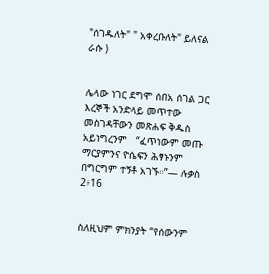"ሰገዱለት" " አቀረቡለት" ይለናል ራሱ )


ሌላው ነገር ደግሞ ሰበአ ሰገል ጋር እረኞች አንድላይ መጥተው መስገዳቸውን መጽሐፍ ቅዱስ አይነግረንም   “ፈጥነውም መጡ ማርያምንና ዮሴፍን ሕፃኑንም በግርግም ተኝቶ አገኙ።”— ሉቃስ 2፥16


ስለዚህም ምክንያት “የሰውንም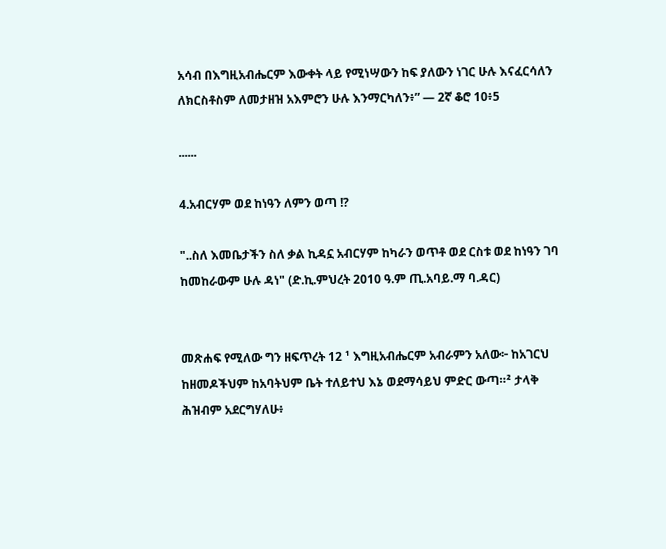አሳብ በእግዚአብሔርም እውቀት ላይ የሚነሣውን ከፍ ያለውን ነገር ሁሉ እናፈርሳለን ለክርስቶስም ለመታዘዝ አእምሮን ሁሉ እንማርካለን፥” — 2ኛ ቆሮ 10፥5

......

4.አብርሃም ወደ ከነዓን ለምን ወጣ !?

"..ስለ እመቤታችን ስለ ቃል ኪዳኗ አብርሃም ከካራን ወጥቶ ወደ ርስቱ ወደ ከነዓን ገባ ከመከራውም ሁሉ ዳነ" (ድ.ኪ.ምህረት 2010 ዓ.ም ጢ.አባይ.ማ ባ.ዳር)


መጽሐፍ የሚለው ግን ዘፍጥረት 12 ¹ እግዚአብሔርም አብራምን አለው፦ ከአገርህ ከዘመዶችህም ከአባትህም ቤት ተለይተህ እኔ ወደማሳይህ ምድር ውጣ።² ታላቅ ሕዝብም አደርግሃለሁ፥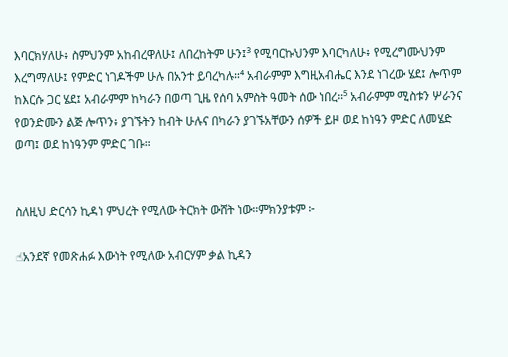እባርክሃለሁ፥ ስምህንም አከብረዋለሁ፤ ለበረከትም ሁን፤³ የሚባርኩህንም እባርካለሁ፥ የሚረግሙህንም እረግማለሁ፤ የምድር ነገዶችም ሁሉ በአንተ ይባረካሉ።⁴ አብራምም እግዚአብሔር እንደ ነገረው ሄደ፤ ሎጥም ከእርሱ ጋር ሄደ፤ አብራምም ከካራን በወጣ ጊዜ የሰባ አምስት ዓመት ሰው ነበረ።⁵ አብራምም ሚስቱን ሦራንና የወንድሙን ልጅ ሎጥን፥ ያገኙትን ከብት ሁሉና በካራን ያገኙአቸውን ሰዎች ይዞ ወደ ከነዓን ምድር ለመሄድ ወጣ፤ ወደ ከነዓንም ምድር ገቡ።


ስለዚህ ድርሳን ኪዳነ ምህረት የሚለው ትርክት ውሸት ነው።ምክንያቱም ፦

☝አንደኛ የመጽሐፉ እውነት የሚለው አብርሃም ቃል ኪዳን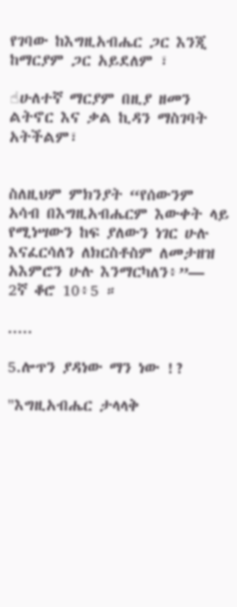የገባው ከእግዚአብሔር ጋር እንጂ ከማርያም ጋር አይደለም ፣

☝ሁለተኛ ማርያም በዚያ ዘመን ልትኖር እና ቃል ኪዳን ማስገባት አትችልም፣


ስለዚህም ምክንያት “የሰውንም አሳብ በእግዚአብሔርም እውቀት ላይ የሚነሣውን ከፍ ያለውን ነገር ሁሉ እናፈርሳለን ለክርስቶስም ለመታዘዝ አእምሮን ሁሉ እንማርካለን፥”— 2ኛ ቆሮ 10፥5 ።

.....

5.ሎጥን ያዳነው ማን ነው !?

"እግዚአብሔር ታላላቅ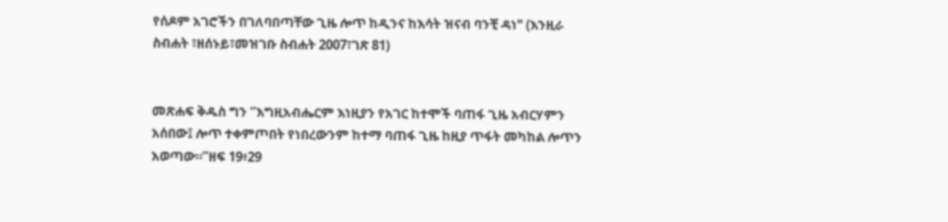የሰዶም አገሮችን በገለባበጣቸው ጊዜ ሎጥ ከዲንና ከእሳት ዝናብ ባንቺ ዳነ" (እንዚራ ስብሐት ፣ዘሰኑይ፣መዝገቡ ስብሐት 2007፣ገጽ 81)


መጽሐፍ ቅዱስ ግን “እግዚአብሔርም እነዚያን የአገር ከተሞች ባጠፋ ጊዜ አብርሃምን አሰበው፤ ሎጥ ተቀምጦበት የነበረውንም ከተማ ባጠፋ ጊዜ ከዚያ ጥፋት መካከል ሎጥን አወጣው።”ዘፍ 19፥29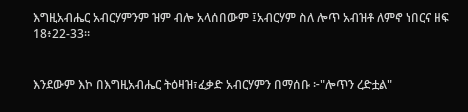እግዚአብሔር አብርሃምንም ዝም ብሎ አላሰበውም ፤አብርሃም ስለ ሎጥ አብዝቶ ለምኖ ነበርና ዘፍ 18፥22-33።


እንደውም እኮ በእግዚአብሔር ትዕዛዝ፣ፈቃድ አብርሃምን በማሰቡ ፦"ሎጥን ረድቷል"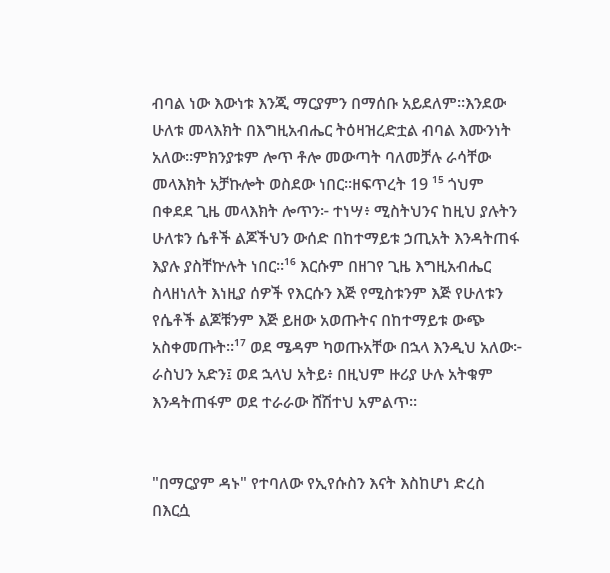ብባል ነው እውነቱ እንጂ ማርያምን በማሰቡ አይደለም።እንደው  ሁለቱ መላእክት በእግዚአብሔር ትዕዛዝረድቷል ብባል እሙንነት አለው።ምክንያቱም ሎጥ ቶሎ መውጣት ባለመቻሉ ራሳቸው መላእክት አቻኩሎት ወስደው ነበር።ዘፍጥረት 19 ¹⁵ ጎህም በቀደደ ጊዜ መላእክት ሎጥን፦ ተነሣ፥ ሚስትህንና ከዚህ ያሉትን ሁለቱን ሴቶች ልጆችህን ውሰድ በከተማይቱ ኃጢአት እንዳትጠፋ እያሉ ያስቸኵሉት ነበር።¹⁶ እርሱም በዘገየ ጊዜ እግዚአብሔር ስላዘነለት እነዚያ ሰዎች የእርሱን እጅ የሚስቱንም እጅ የሁለቱን የሴቶች ልጆቹንም እጅ ይዘው አወጡትና በከተማይቱ ውጭ አስቀመጡት።¹⁷ ወደ ሜዳም ካወጡአቸው በኋላ እንዲህ አለው፦ ራስህን አድን፤ ወደ ኋላህ አትይ፥ በዚህም ዙሪያ ሁሉ አትቁም እንዳትጠፋም ወደ ተራራው ሸሽተህ አምልጥ።


"በማርያም ዳኑ" የተባለው የኢየሱስን እናት እስከሆነ ድረስ በእርሷ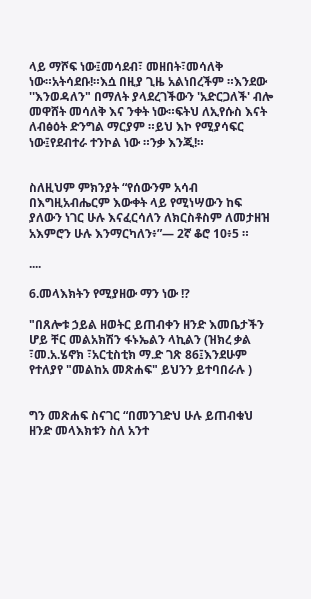ላይ ማሾፍ ነው፤መሳደብ፣ መዘበት፣መሳለቅ ነው።አትሳደቡ!።እሷ በዚያ ጊዜ አልነበረችም ።እንደው ''እንወዳለን" በማለት ያላደረገችውን 'አድርጋለች' ብሎ መዋሸት መሳለቅ እና ንቀት ነው።ፍትህ ለኢየሱስ እናት ለብፅዕት ድንግል ማርያም ።ይህ እኮ የሚያሳፍር ነው፤የደብተራ ተንኮል ነው ።ንቃ እንጂ!።


ስለዚህም ምክንያት “የሰውንም አሳብ በእግዚአብሔርም እውቀት ላይ የሚነሣውን ከፍ ያለውን ነገር ሁሉ እናፈርሳለን ለክርስቶስም ለመታዘዝ አእምሮን ሁሉ እንማርካለን፥”— 2ኛ ቆሮ 10፥5 ።

....

6.መላእክትን የሚያዘው ማን ነው !?

"በጸሎቱ ኃይል ዘወትር ይጠብቀን ዘንድ እመቤታችን ሆይ ቸር መልአክሽን ፋኑኤልን ላኪልን (ዝክረ ቃል ፣መ.አ.ሄኖክ ፣አርቲስቲክ ማ.ድ ገጽ 86፤እንደሁም የተለያየ "መልከአ መጽሐፍ" ይህንን ይተባበራሉ )


ግን መጽሐፍ ስናገር “በመንገድህ ሁሉ ይጠብቁህ ዘንድ መላእክቱን ስለ አንተ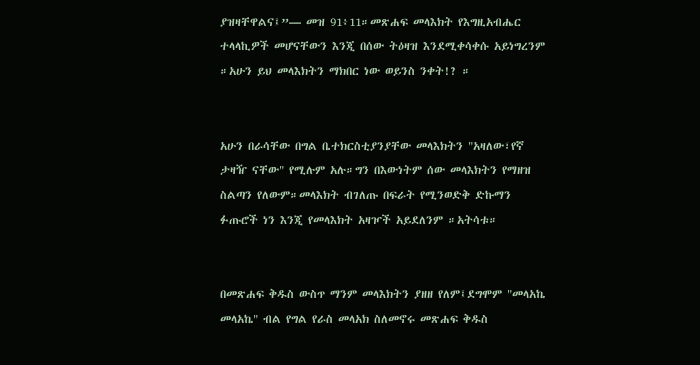ያዝዛቸዋልና፤”— መዝ 91፥11።መጽሐፍ መላእክት የእግዚአብሔር ተላላኪዎች መሆናቸውን እንጂ በሰው ትዕዛዝ እንደሚቀሳቀሱ አይነግረንም ።አሁን ይህ መላእክትን ማክበር ነው ወይንስ ንቀት!? ።


አሁን በራሳቸው በግል ቤተክርስቲያንያቸው መላእክትን "አዛለው፣የኛ ታዛዥ ናቸው" የሚሉም አሉ።ግን በእውነትም ሰው መላእክትን የማዘዝ ስልጣን የለውም።መላእክት ብገለጡ በፍራት የሚንወድቅ ድኩማን ፉጡሮች ነን እንጂ የመላእክት አዛዦች አይደለንም ።አትሳቱ።


በመጽሐፍ ቅዱስ ውስጥ ማንም መላእክትን ያዘዘ የለም፤ደግሞም "መላአኬ መላአኬ" ብል የግል የራስ መላአክ ስለመኖሩ መጽሐፍ ቅዱስ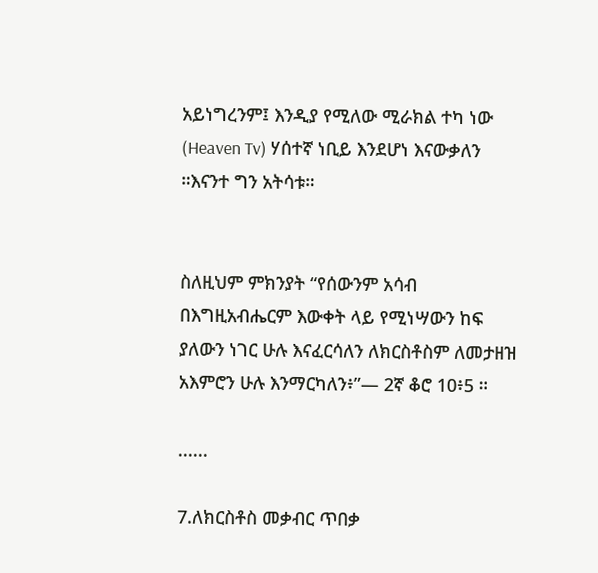አይነግረንም፤ እንዲያ የሚለው ሚራክል ተካ ነው (Heaven Tv) ሃሰተኛ ነቢይ እንደሆነ እናውቃለን ።እናንተ ግን አትሳቱ።


ስለዚህም ምክንያት “የሰውንም አሳብ በእግዚአብሔርም እውቀት ላይ የሚነሣውን ከፍ ያለውን ነገር ሁሉ እናፈርሳለን ለክርስቶስም ለመታዘዝ አእምሮን ሁሉ እንማርካለን፥”— 2ኛ ቆሮ 10፥5 ።

......

7.ለክርስቶስ መቃብር ጥበቃ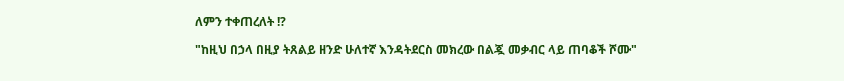ለምን ተቀጠረለት !?

"ከዚህ በኃላ በዚያ ትጸልይ ዘንድ ሁለተኛ እንዳትደርስ መክረው በልጇ መቃብር ላይ ጠባቆች ሾሙ"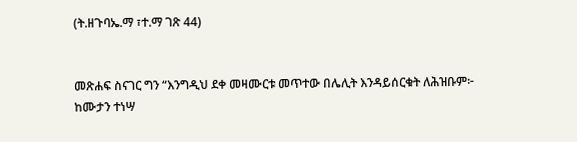(ት.ዘጉባኤ.ማ ፣ተ.ማ ገጽ 44)


መጽሐፍ ስናገር ግን “እንግዲህ ደቀ መዛሙርቱ መጥተው በሌሊት እንዳይሰርቁት ለሕዝቡም፦ ከሙታን ተነሣ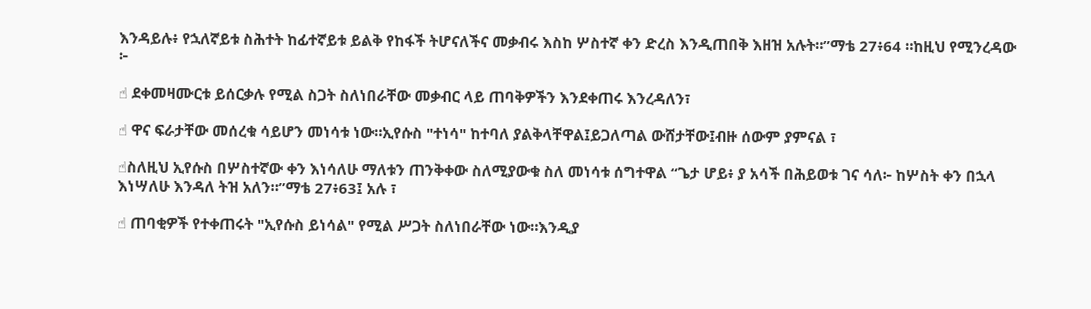እንዳይሉ፥ የኋለኛይቱ ስሕተት ከፊተኛይቱ ይልቅ የከፋች ትሆናለችና መቃብሩ እስከ ሦስተኛ ቀን ድረስ እንዲጠበቅ እዘዝ አሉት።”ማቴ 27፥64 ።ከዚህ የሚንረዳው ፦

☝ ደቀመዛሙርቱ ይሰርቃሉ የሚል ስጋት ስለነበራቸው መቃብር ላይ ጠባቅዎችን እንደቀጠሩ እንረዳለን፣

☝ ዋና ፍራታቸው መሰረቁ ሳይሆን መነሳቱ ነው።ኢየሱስ "ተነሳ" ከተባለ ያልቅላቸዋል፤ይጋለጣል ውሸታቸው፤ብዙ ሰውም ያምናል ፣

☝ስለዚህ ኢየሱስ በሦስተኛው ቀን እነሳለሁ ማለቱን ጠንቅቀው ስለሚያውቁ ስለ መነሳቱ ሰግተዋል “ጌታ ሆይ፥ ያ አሳች በሕይወቱ ገና ሳለ፦ ከሦስት ቀን በኋላ እነሣለሁ እንዳለ ትዝ አለን።”ማቴ 27፥63፤ አሉ ፣

☝ ጠባቂዎች የተቀጠሩት "ኢየሱስ ይነሳል" የሚል ሥጋት ስለነበራቸው ነው።እንዲያ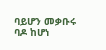ባይሆን መቃቡሩ ባዶ ከሆነ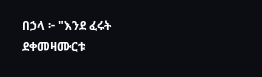በኃላ ፦ "እንደ ፈሩት ደቀመዛሙርቱ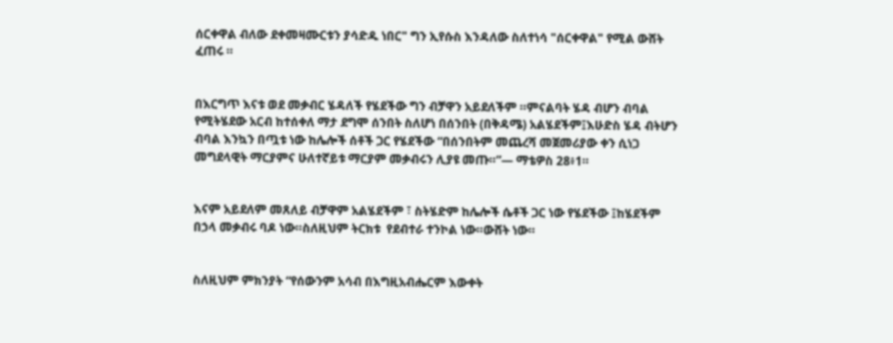ሰርቀዋል ብለው ደቀመዛሙርቱን ያሳድዱ ነበር" ግን ኢየሱስ እንዳለው ስለተነሳ "ሰርቀዋል" የሚል ውሸት ፈጠሩ ።


በእርግጥ እናቱ ወደ መቃብር ሄዳለች የሄደችው ግን ብቻዋን አይደለችም ።ምናልባት ሄዳ ብሆን ብባል የሚትሄደው አርብ ከተሰቀለ ማታ ደግሞ ሰንበት ስለሆነ በሰንበት (በቅዳሜ) አልሄደችም፤እሁድስ ሄዳ ብትሆን ብባል እንኳን በጧቱ ነው ከሌሎች ሰቶች ጋር የሄደችው “በሰንበትም መጨረሻ መጀመሪያው ቀን ሲነጋ መግደላዊት ማርያምና ሁለተኛይቱ ማርያም መቃብሩን ሊያዩ መጡ።”— ማቴዎስ 28፥1።


እናም አይደለም መጸለይ ብቻዋም አልሄደችም ፣ ስትሄድም ከሌሎች ሴቶች ጋር ነው የሄደችው ፤ከሄደችም በኃላ መቃብሩ ባዶ ነው።ስለዚህም ትርክቱ  የደብተራ ተንኮል ነው።ውሸት ነው።


ስለዚህም ምክንያት “የሰውንም አሳብ በእግዚአብሔርም እውቀት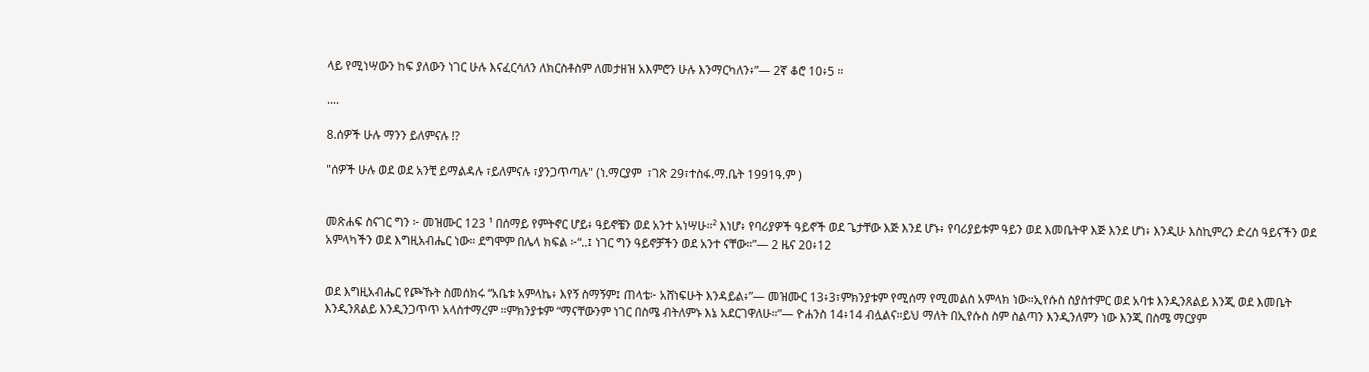ላይ የሚነሣውን ከፍ ያለውን ነገር ሁሉ እናፈርሳለን ለክርስቶስም ለመታዘዝ አእምሮን ሁሉ እንማርካለን፥”— 2ኛ ቆሮ 10፥5 ።

....

8.ሰዎች ሁሉ ማንን ይለምናሉ !?

"ሰዎች ሁሉ ወደ ወደ አንቺ ይማልዳሉ ፣ይለምናሉ ፣ያንጋጥጣሉ" (ነ.ማርያም  ፣ገጽ 29፣ተስፋ.ማ.ቤት 1991ዓ.ም )


መጽሐፍ ስናገር ግን ፦ መዝሙር 123 ¹ በሰማይ የምትኖር ሆይ፥ ዓይኖቼን ወደ አንተ አነሣሁ።² እነሆ፥ የባሪያዎች ዓይኖች ወደ ጌታቸው እጅ እንደ ሆኑ፥ የባሪያይቱም ዓይን ወደ እመቤትዋ እጅ እንደ ሆነ፥ እንዲሁ እስኪምረን ድረስ ዓይናችን ወደ አምላካችን ወደ እግዚአብሔር ነው። ደግሞም በሌላ ክፍል ፦“..፤ ነገር ግን ዓይኖቻችን ወደ አንተ ናቸው።”— 2 ዜና 20፥12


ወደ እግዚአብሔር የጮኹት ስመሰክሩ “አቤቱ አምላኬ፥ እየኝ ስማኝም፤ ጠላቴ፦ አሸነፍሁት እንዳይል፥”— መዝሙር 13፥3፣ምክንያቱም የሚሰማ የሚመልስ አምላክ ነው።ኢየሱስ ስያስተምር ወደ አባቱ እንዲንጸልይ እንጂ ወደ እመቤት እንዲንጸልይ እንዲንጋጥጥ አላስተማረም ።ምክንያቱም “ማናቸውንም ነገር በስሜ ብትለምኑ እኔ አደርገዋለሁ።”— ዮሐንስ 14፥14 ብሏልና።ይህ ማለት በኢየሱስ ስም ስልጣን እንዲንለምን ነው እንጂ በስሜ ማርያም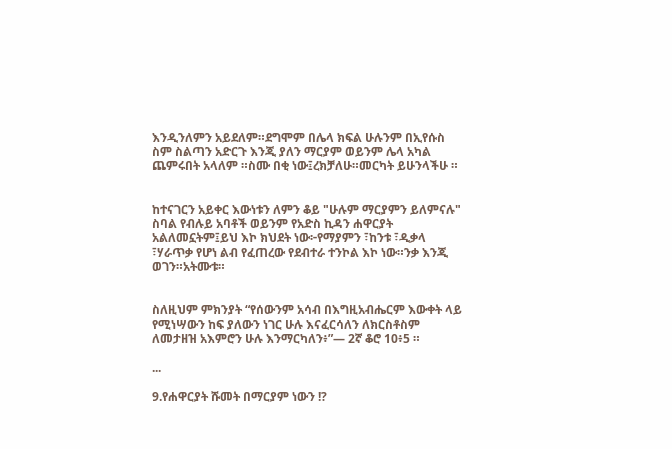እንዲንለምን አይደለም።ደግሞም በሌላ ክፍል ሁሉንም በኢየሱስ ስም ስልጣን አድርጉ እንጂ ያለን ማርያም ወይንም ሌላ አካል ጨምሩበት አላለም ።ስሙ በቂ ነው፤ረክቻለሁ።መርካት ይሁንላችሁ ።


ከተናገርን አይቀር እውነቱን ለምን ቆይ "ሁሉም ማርያምን ይለምናሉ" ስባል የብሉይ አባቶች ወይንም የአድስ ኪዳን ሐዋርያት አልለመኗትም፤ይህ እኮ ክህደት ነው፦የማያምን ፣ከንቱ ፣ዲቃላ ፣ሃራጥቃ የሆነ ልብ የፈጠረው የደብተራ ተንኮል እኮ ነው።ንቃ እንጂ ወገን።አትሙቱ።


ስለዚህም ምክንያት “የሰውንም አሳብ በእግዚአብሔርም እውቀት ላይ የሚነሣውን ከፍ ያለውን ነገር ሁሉ እናፈርሳለን ለክርስቶስም ለመታዘዝ አእምሮን ሁሉ እንማርካለን፥”— 2ኛ ቆሮ 10፥5 ።

...

9.የሐዋርያት ሹመት በማርያም ነውን !?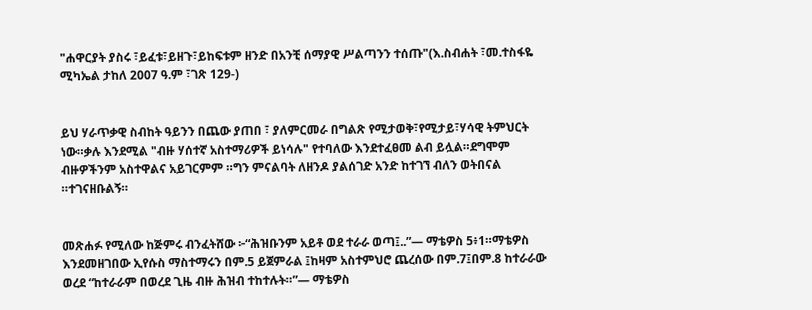"ሐዋርያት ያስሩ ፣ይፈቱ፣ይዘጉ፣ይከፍቱም ዘንድ በአንቺ ሰማያዊ ሥልጣንን ተሰጡ"(እ.ስብሐት ፣መ.ተስፋዬ ሚካኤል ታከለ 2007 ዓ.ም ፣ገጽ 129-)


ይህ ሃራጥቃዊ ስብከት ዓይንን በጨው ያጠበ ፣ ያለምርመራ በግልጽ የሚታወቅ፣የሚታይ፣ሃሳዊ ትምህርት ነው።ቃሉ እንደሚል "ብዙ ሃሰተኛ አስተማሪዎች ይነሳሉ" የተባለው እንደተፈፀመ ልብ ይሏል።ደግሞም ብዙዎችንም አስተዋልና አይገርምም ።ግን ምናልባት ለዘንዶ ያልሰገድ አንድ ከተገኘ ብለን ወትበናል ።ተገናዘቡልኝ።


መጽሐፉ የሚለው ከጅምሩ ብንፈትሸው ፦“ሕዝቡንም አይቶ ወደ ተራራ ወጣ፤..”— ማቴዎስ 5፥1።ማቴዎስ እንደመዘገበው ኢየሱስ ማስተማሩን በም.5 ይጀምራል ፤ከዛም አስተምህሮ ጨረሰው በም.7፤በም.8 ከተራራው ወረደ “ከተራራም በወረደ ጊዜ ብዙ ሕዝብ ተከተሉት።”— ማቴዎስ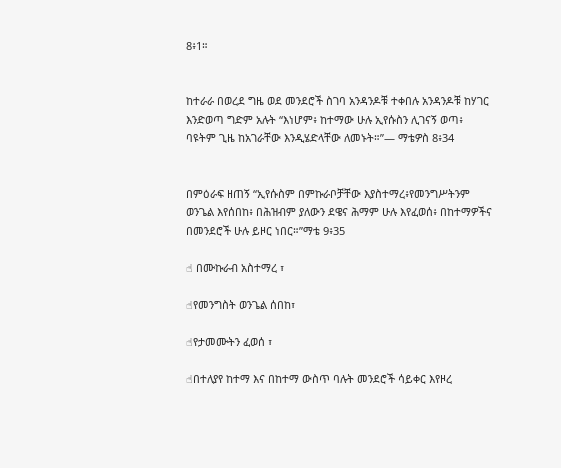8፥1።


ከተራራ በወረደ ግዜ ወደ መንደሮች ስገባ አንዳንዶቹ ተቀበሉ አንዳንዶቹ ከሃገር እንድወጣ ግድም አሉት “እነሆም፥ ከተማው ሁሉ ኢየሱስን ሊገናኝ ወጣ፥ ባዩትም ጊዜ ከአገራቸው እንዲሄድላቸው ለመኑት።”— ማቴዎስ 8፥34


በምዕራፍ ዘጠኝ “ኢየሱስም በምኩራቦቻቸው እያስተማረ፥የመንግሥትንም ወንጌል እየሰበከ፥ በሕዝብም ያለውን ደዌና ሕማም ሁሉ እየፈወሰ፥ በከተማዎችና በመንደሮች ሁሉ ይዞር ነበር።”ማቴ 9፥35

☝ በሙኩራብ አስተማረ ፣

☝የመንግስት ወንጌል ሰበከ፣

☝የታመሙትን ፈወሰ ፣

☝በተለያየ ከተማ እና በከተማ ውስጥ ባሉት መንደሮች ሳይቀር እየዞረ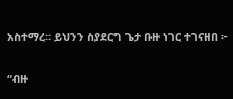አስተማረ። ይህንን ስያደርግ ጌታ ቡዙ ነገር ተገናዘበ ፦


“ብዙ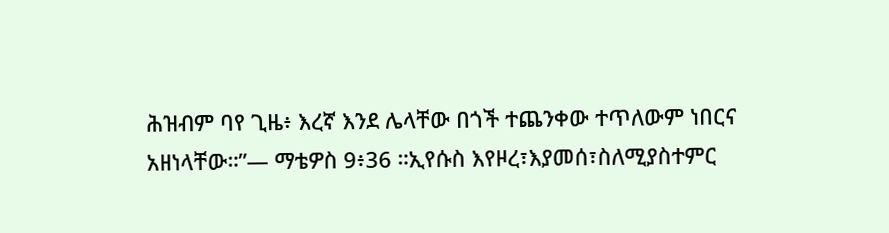ሕዝብም ባየ ጊዜ፥ እረኛ እንደ ሌላቸው በጎች ተጨንቀው ተጥለውም ነበርና አዘነላቸው።”— ማቴዎስ 9፥36 ።ኢየሱስ እየዞረ፣እያመሰ፣ስለሚያስተምር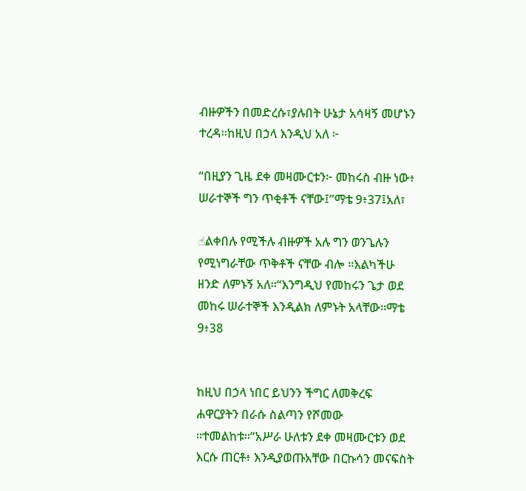ብዙዎችን በመድረሱ፣ያሉበት ሁኔታ አሳዛኝ መሆኑን ተረዳ።ከዚህ በኃላ እንዲህ አለ ፦

“በዚያን ጊዜ ደቀ መዛሙርቱን፦ መከሩስ ብዙ ነው፥ ሠራተኞች ግን ጥቂቶች ናቸው፤”ማቴ 9፥37፤አለ፣

☝ልቀበሉ የሚችሉ ብዙዎች አሉ ግን ወንጌሉን የሚነግራቸው ጥቅቶች ናቸው ብሎ ።እልካችሁ ዘንድ ለምኑኝ አለ።“እንግዲህ የመከሩን ጌታ ወደ መከሩ ሠራተኞች እንዲልክ ለምኑት አላቸው።ማቴ 9፥38


ከዚህ በኃላ ነበር ይህንን ችግር ለመቅረፍ ሐዋርያትን በራሱ ስልጣን የሾመው ።ተመልከቱ።“አሥራ ሁለቱን ደቀ መዛሙርቱን ወደ እርሱ ጠርቶ፥ እንዲያወጡአቸው በርኩሳን መናፍስት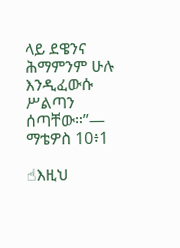ላይ ደዌንና ሕማምንም ሁሉ እንዲፈውሱ ሥልጣን ሰጣቸው።”— ማቴዎስ 10፥1

☝እዚህ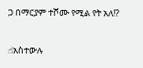ጋ በማርያም ተሾሙ የሚል የት አለ!?

☝አስተውሉ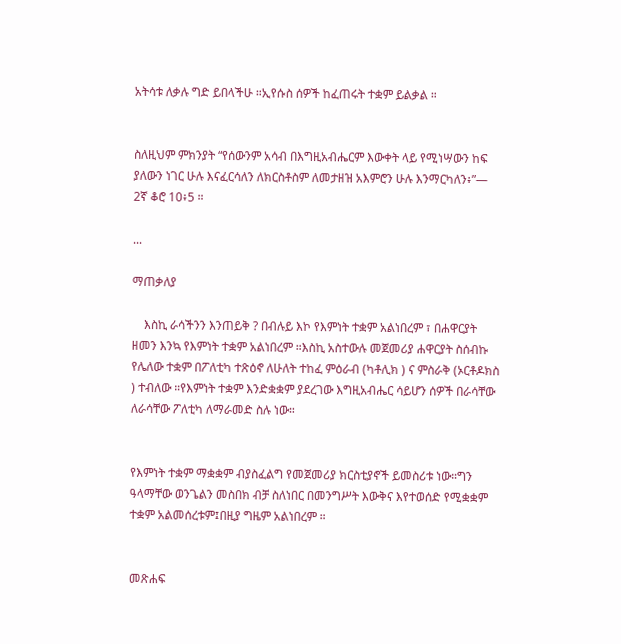አትሳቱ ለቃሉ ግድ ይበላችሁ ።ኢየሱስ ሰዎች ከፈጠሩት ተቋም ይልቃል ።


ስለዚህም ምክንያት “የሰውንም አሳብ በእግዚአብሔርም እውቀት ላይ የሚነሣውን ከፍ ያለውን ነገር ሁሉ እናፈርሳለን ለክርስቶስም ለመታዘዝ አእምሮን ሁሉ እንማርካለን፥”— 2ኛ ቆሮ 10፥5 ።

...

ማጠቃለያ

    እስኪ ራሳችንን እንጠይቅ ? በብሉይ እኮ የእምነት ተቋም አልነበረም ፣ በሐዋርያት ዘመን እንኳ የእምነት ተቋም አልነበረም ።እስኪ አስተውሉ መጀመሪያ ሐዋርያት ስሰብኩ የሌለው ተቋም በፖለቲካ ተጽዕኖ ለሁለት ተከፈ ምዕራብ (ካቶሊክ ) ና ምስራቅ (ኦርቶዶክስ ) ተብለው ።የእምነት ተቋም እንድቋቋም ያደረገው እግዚአብሔር ሳይሆን ሰዎች በራሳቸው ለራሳቸው ፖለቲካ ለማራመድ ስሉ ነው።


የእምነት ተቋም ማቋቋም ብያስፈልግ የመጀመሪያ ክርስቲያኖች ይመስሪቱ ነው።ግን ዓላማቸው ወንጌልን መስበክ ብቻ ስለነበር በመንግሥት እውቅና እየተወሰድ የሚቋቋም ተቋም አልመሰረቱም፤በዚያ ግዜም አልነበረም ።


መጽሐፍ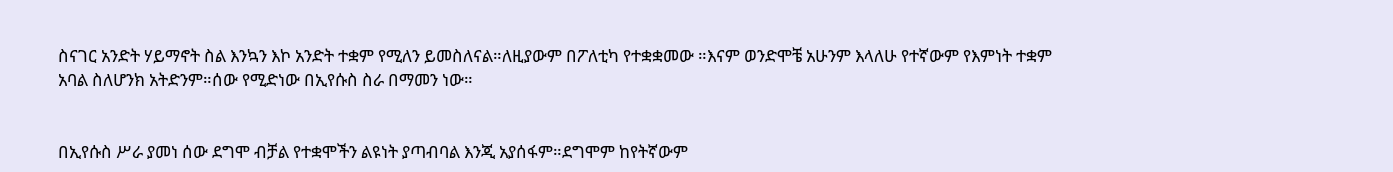ስናገር አንድት ሃይማኖት ስል እንኳን እኮ አንድት ተቋም የሚለን ይመስለናል።ለዚያውም በፖለቲካ የተቋቋመው ።እናም ወንድሞቼ አሁንም እላለሁ የተኛውም የእምነት ተቋም አባል ስለሆንክ አትድንም።ሰው የሚድነው በኢየሱስ ስራ በማመን ነው።


በኢየሱስ ሥራ ያመነ ሰው ደግሞ ብቻል የተቋሞችን ልዩነት ያጣብባል እንጂ አያሰፋም።ደግሞም ከየትኛውም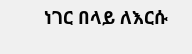ነገር በላይ ለእርሱ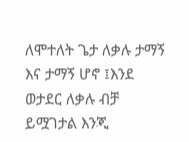ለሞተለት ጌታ ለቃሉ ታማኝ እና ታማኝ ሆኖ ፤እንደ ወታደር ለቃሉ ብቻ ይሟገታል እንጂ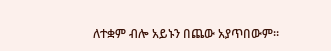ለተቋም ብሎ አይኑን በጨው አያጥበውም።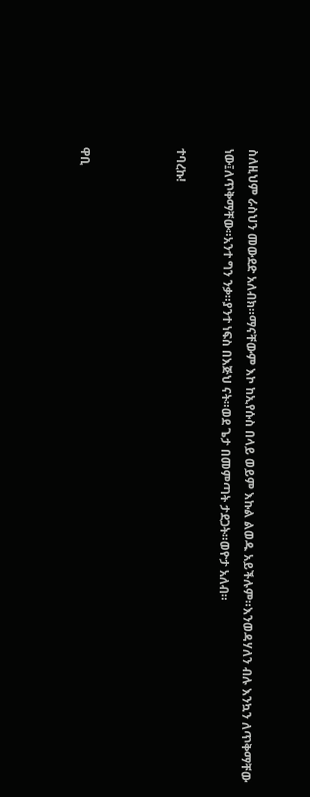ስለዚህም ራስህን መውደድ አለብክ።ማናቸውም እኮ ከኢየሱስ በላይ ወይም እኩል ልወዱ አይችሉም።እንወዳሃለን ብሉ እንኳን ለጥቅማቸው ነው፤ለጥቅማቸው።አንተ ግን ንቃ።ያንተ ነፍስ በእጅህ ናት።ወደ ጌታ በመምጣት ታደጋት።ወዮታ አለብ።

ተባረኩ!



ዋቢ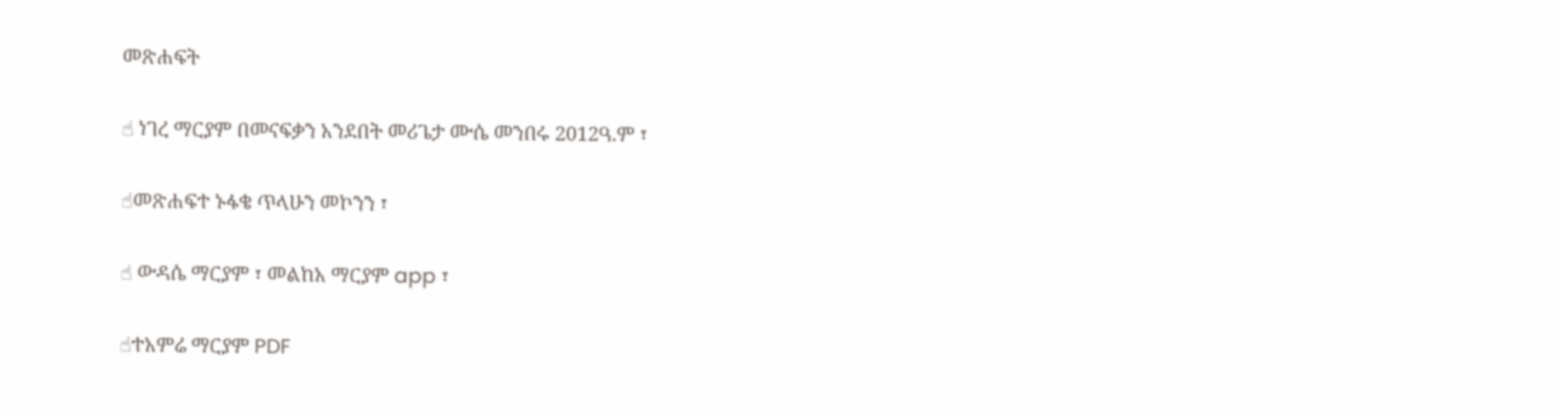መጽሐፍት

☝ ነገረ ማርያም በመናፍቃን አንደበት መሪጌታ ሙሴ መንበሩ 2012ዓ.ም ፣

☝መጽሐፍተ ኑፋቄ ጥላሁን መኮንን ፣

☝ ውዳሴ ማርያም ፣ መልከአ ማርያም app ፣

☝ተአምሬ ማርያም PDF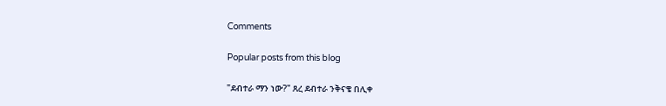Comments

Popular posts from this blog

"ደብተራ ማን ነው?" ጸረ ደብተራ ንቅናቄ በሊቀ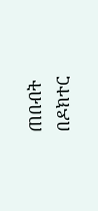ጠበብት በዶክተር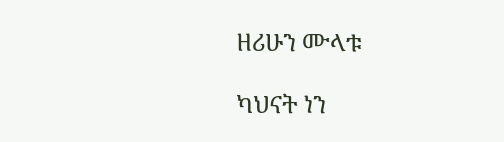ዘሪሁን ሙላቱ

ካህናት ነን